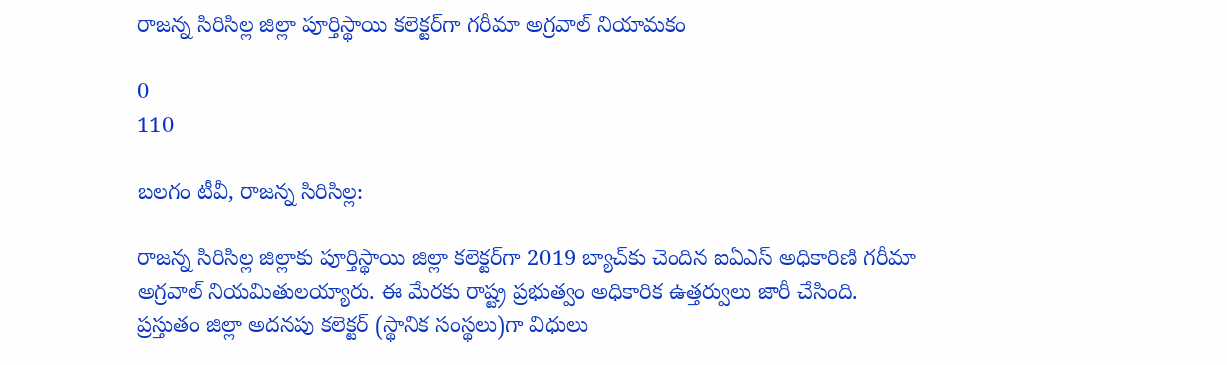రాజన్న సిరిసిల్ల జిల్లా పూర్తిస్థాయి కలెక్టర్‌గా గరీమా అగ్రవాల్ నియామకం

0
110

బలగం టీవీ, రాజన్న సిరిసిల్ల:

రాజన్న సిరిసిల్ల జిల్లాకు పూర్తిస్థాయి జిల్లా కలెక్టర్‌గా 2019 బ్యాచ్‌కు చెందిన ఐఏఎస్ అధికారిణి గరీమా అగ్రవాల్ నియమితులయ్యారు. ఈ మేరకు రాష్ట్ర ప్రభుత్వం అధికారిక ఉత్తర్వులు జారీ చేసింది.
ప్రస్తుతం జిల్లా అదనపు కలెక్టర్‌ (స్థానిక సంస్థలు)గా విధులు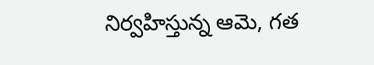నిర్వహిస్తున్న ఆమె, గత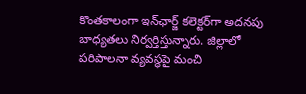కొంతకాలంగా ఇన్‌ఛార్జ్ కలెక్టర్‌గా అదనపు బాధ్యతలు నిర్వర్తిస్తున్నారు. జిల్లాలో పరిపాలనా వ్యవస్థపై మంచి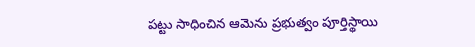పట్టు సాధించిన ఆమెను ప్రభుత్వం పూర్తిస్థాయి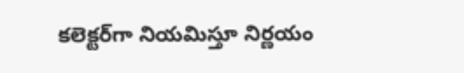కలెక్టర్‌గా నియమిస్తూ నిర్ణయం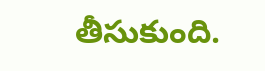తీసుకుంది.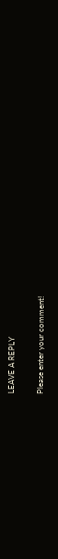LEAVE A REPLY

Please enter your comment!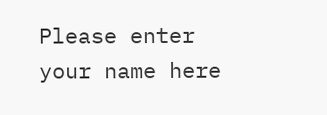Please enter your name here